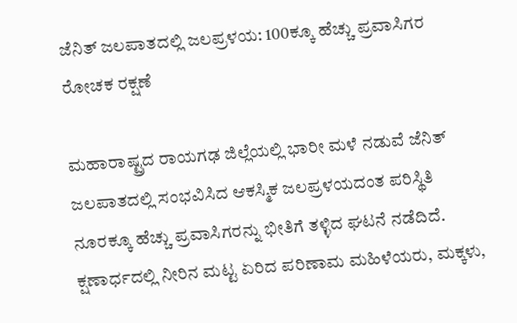ಜೆನಿತ್ ಜಲಪಾತದಲ್ಲಿ ಜಲಪ್ರಳಯ: 100ಕ್ಕೂ ಹೆಚ್ಚು ಪ್ರವಾಸಿಗರ ರೋಚಕ ರಕ್ಷಣೆ

ಮಹಾರಾಷ್ಟ್ರದ ರಾಯಗಢ ಜಿಲ್ಲೆಯಲ್ಲಿ ಭಾರೀ ಮಳೆ ನಡುವೆ ಜೆನಿತ್ ಜಲಪಾತದಲ್ಲಿ ಸಂಭವಿಸಿದ ಆಕಸ್ಮಿಕ ಜಲಪ್ರಳಯದಂತ ಪರಿಸ್ಥಿತಿ ನೂರಕ್ಕೂ ಹೆಚ್ಚು ಪ್ರವಾಸಿಗರನ್ನು ಭೀತಿಗೆ ತಳ್ಳಿದ ಘಟನೆ ನಡೆದಿದೆ. ಕ್ಷಣಾರ್ಧದಲ್ಲಿ ನೀರಿನ ಮಟ್ಟ ಏರಿದ ಪರಿಣಾಮ ಮಹಿಳೆಯರು, ಮಕ್ಕಳು,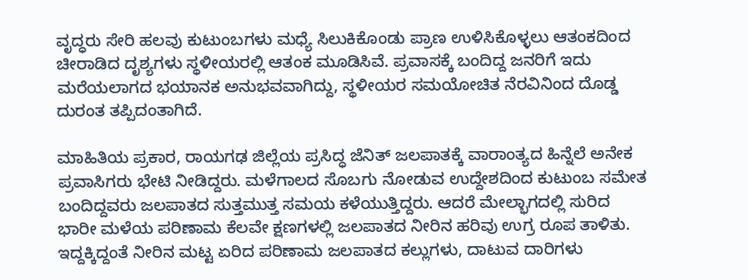ವೃದ್ಧರು ಸೇರಿ ಹಲವು ಕುಟುಂಬಗಳು ಮಧ್ಯೆ ಸಿಲುಕಿಕೊಂಡು ಪ್ರಾಣ ಉಳಿಸಿಕೊಳ್ಳಲು ಆತಂಕದಿಂದ ಚೀರಾಡಿದ ದೃಶ್ಯಗಳು ಸ್ಥಳೀಯರಲ್ಲಿ ಆತಂಕ ಮೂಡಿಸಿವೆ. ಪ್ರವಾಸಕ್ಕೆ ಬಂದಿದ್ದ ಜನರಿಗೆ ಇದು ಮರೆಯಲಾಗದ ಭಯಾನಕ ಅನುಭವವಾಗಿದ್ದು, ಸ್ಥಳೀಯರ ಸಮಯೋಚಿತ ನೆರವಿನಿಂದ ದೊಡ್ಡ ದುರಂತ ತಪ್ಪಿದಂತಾಗಿದೆ.

ಮಾಹಿತಿಯ ಪ್ರಕಾರ, ರಾಯಗಢ ಜಿಲ್ಲೆಯ ಪ್ರಸಿದ್ಧ ಜೆನಿತ್ ಜಲಪಾತಕ್ಕೆ ವಾರಾಂತ್ಯದ ಹಿನ್ನೆಲೆ ಅನೇಕ ಪ್ರವಾಸಿಗರು ಭೇಟಿ ನೀಡಿದ್ದರು. ಮಳೆಗಾಲದ ಸೊಬಗು ನೋಡುವ ಉದ್ದೇಶದಿಂದ ಕುಟುಂಬ ಸಮೇತ ಬಂದಿದ್ದವರು ಜಲಪಾತದ ಸುತ್ತಮುತ್ತ ಸಮಯ ಕಳೆಯುತ್ತಿದ್ದರು. ಆದರೆ ಮೇಲ್ಭಾಗದಲ್ಲಿ ಸುರಿದ ಭಾರೀ ಮಳೆಯ ಪರಿಣಾಮ ಕೆಲವೇ ಕ್ಷಣಗಳಲ್ಲಿ ಜಲಪಾತದ ನೀರಿನ ಹರಿವು ಉಗ್ರ ರೂಪ ತಾಳಿತು. ಇದ್ದಕ್ಕಿದ್ದಂತೆ ನೀರಿನ ಮಟ್ಟ ಏರಿದ ಪರಿಣಾಮ ಜಲಪಾತದ ಕಲ್ಲುಗಳು, ದಾಟುವ ದಾರಿಗಳು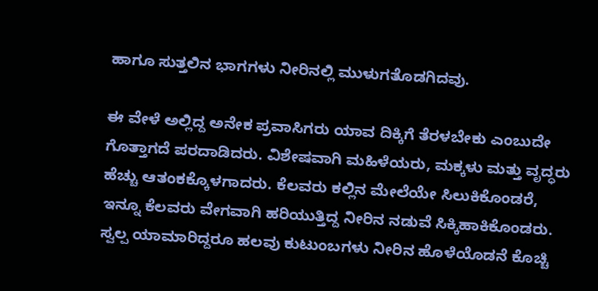ಹಾಗೂ ಸುತ್ತಲಿನ ಭಾಗಗಳು ನೀರಿನಲ್ಲಿ ಮುಳುಗತೊಡಗಿದವು.

ಈ ವೇಳೆ ಅಲ್ಲಿದ್ದ ಅನೇಕ ಪ್ರವಾಸಿಗರು ಯಾವ ದಿಕ್ಕಿಗೆ ತೆರಳಬೇಕು ಎಂಬುದೇ ಗೊತ್ತಾಗದೆ ಪರದಾಡಿದರು. ವಿಶೇಷವಾಗಿ ಮಹಿಳೆಯರು, ಮಕ್ಕಳು ಮತ್ತು ವೃದ್ಧರು ಹೆಚ್ಚು ಆತಂಕಕ್ಕೊಳಗಾದರು. ಕೆಲವರು ಕಲ್ಲಿನ ಮೇಲೆಯೇ ಸಿಲುಕಿಕೊಂಡರೆ, ಇನ್ನೂ ಕೆಲವರು ವೇಗವಾಗಿ ಹರಿಯುತ್ತಿದ್ದ ನೀರಿನ ನಡುವೆ ಸಿಕ್ಕಿಹಾಕಿಕೊಂಡರು. ಸ್ವಲ್ಪ ಯಾಮಾರಿದ್ದರೂ ಹಲವು ಕುಟುಂಬಗಳು ನೀರಿನ ಹೊಳೆಯೊಡನೆ ಕೊಚ್ಚಿ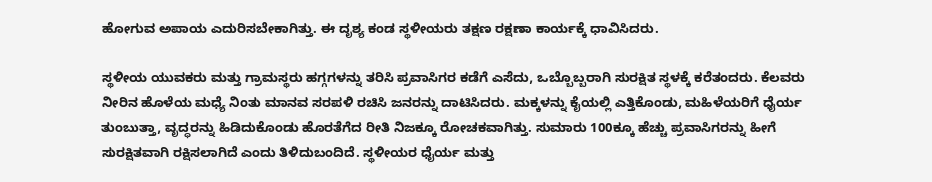ಹೋಗುವ ಅಪಾಯ ಎದುರಿಸಬೇಕಾಗಿತ್ತು. ಈ ದೃಶ್ಯ ಕಂಡ ಸ್ಥಳೀಯರು ತಕ್ಷಣ ರಕ್ಷಣಾ ಕಾರ್ಯಕ್ಕೆ ಧಾವಿಸಿದರು.

ಸ್ಥಳೀಯ ಯುವಕರು ಮತ್ತು ಗ್ರಾಮಸ್ಥರು ಹಗ್ಗಗಳನ್ನು ತರಿಸಿ ಪ್ರವಾಸಿಗರ ಕಡೆಗೆ ಎಸೆದು, ಒಬ್ಬೊಬ್ಬರಾಗಿ ಸುರಕ್ಷಿತ ಸ್ಥಳಕ್ಕೆ ಕರೆತಂದರು. ಕೆಲವರು ನೀರಿನ ಹೊಳೆಯ ಮಧ್ಯೆ ನಿಂತು ಮಾನವ ಸರಪಳಿ ರಚಿಸಿ ಜನರನ್ನು ದಾಟಿಸಿದರು. ಮಕ್ಕಳನ್ನು ಕೈಯಲ್ಲಿ ಎತ್ತಿಕೊಂಡು, ಮಹಿಳೆಯರಿಗೆ ಧೈರ್ಯ ತುಂಬುತ್ತಾ, ವೃದ್ಧರನ್ನು ಹಿಡಿದುಕೊಂಡು ಹೊರತೆಗೆದ ರೀತಿ ನಿಜಕ್ಕೂ ರೋಚಕವಾಗಿತ್ತು. ಸುಮಾರು 100ಕ್ಕೂ ಹೆಚ್ಚು ಪ್ರವಾಸಿಗರನ್ನು ಹೀಗೆ ಸುರಕ್ಷಿತವಾಗಿ ರಕ್ಷಿಸಲಾಗಿದೆ ಎಂದು ತಿಳಿದುಬಂದಿದೆ. ಸ್ಥಳೀಯರ ಧೈರ್ಯ ಮತ್ತು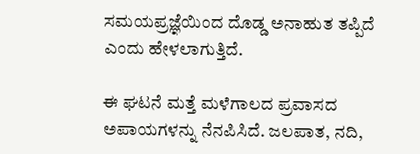ಸಮಯಪ್ರಜ್ಞೆಯಿಂದ ದೊಡ್ಡ ಅನಾಹುತ ತಪ್ಪಿದೆ ಎಂದು ಹೇಳಲಾಗುತ್ತಿದೆ.

ಈ ಘಟನೆ ಮತ್ತೆ ಮಳೆಗಾಲದ ಪ್ರವಾಸದ ಅಪಾಯಗಳನ್ನು ನೆನಪಿಸಿದೆ. ಜಲಪಾತ, ನದಿ,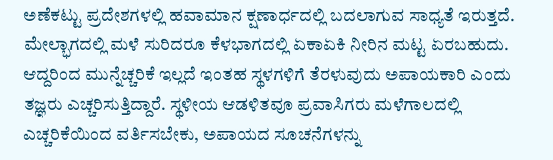ಅಣೆಕಟ್ಟು ಪ್ರದೇಶಗಳಲ್ಲಿ ಹವಾಮಾನ ಕ್ಷಣಾರ್ಧದಲ್ಲಿ ಬದಲಾಗುವ ಸಾಧ್ಯತೆ ಇರುತ್ತದೆ. ಮೇಲ್ಭಾಗದಲ್ಲಿ ಮಳೆ ಸುರಿದರೂ ಕೆಳಭಾಗದಲ್ಲಿ ಏಕಾಏಕಿ ನೀರಿನ ಮಟ್ಟ ಏರಬಹುದು. ಆದ್ದರಿಂದ ಮುನ್ನೆಚ್ಚರಿಕೆ ಇಲ್ಲದೆ ಇಂತಹ ಸ್ಥಳಗಳಿಗೆ ತೆರಳುವುದು ಅಪಾಯಕಾರಿ ಎಂದು ತಜ್ಞರು ಎಚ್ಚರಿಸುತ್ತಿದ್ದಾರೆ. ಸ್ಥಳೀಯ ಆಡಳಿತವೂ ಪ್ರವಾಸಿಗರು ಮಳೆಗಾಲದಲ್ಲಿ ಎಚ್ಚರಿಕೆಯಿಂದ ವರ್ತಿಸಬೇಕು, ಅಪಾಯದ ಸೂಚನೆಗಳನ್ನು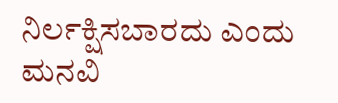ನಿರ್ಲಕ್ಷಿಸಬಾರದು ಎಂದು ಮನವಿ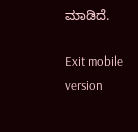ಮಾಡಿದೆ.

Exit mobile version